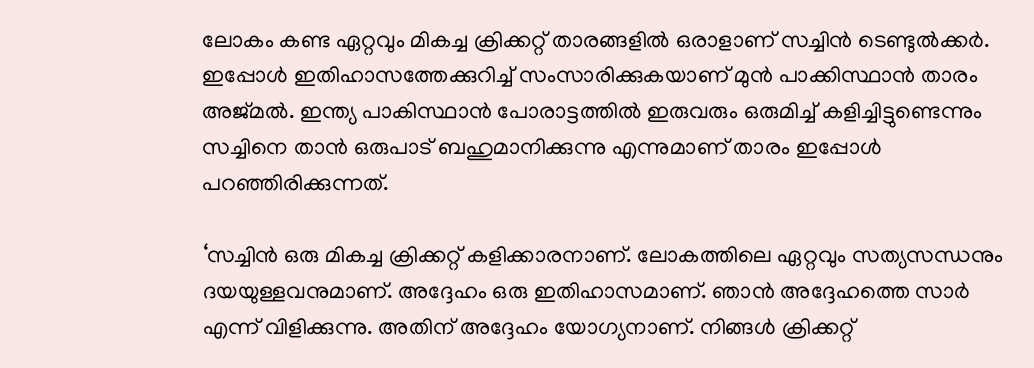ലോകം കണ്ട ഏറ്റവും മികച്ച ക്രിക്കറ്റ് താരങ്ങളില്‍ ഒരാളാണ് സച്ചിന്‍ ടെണ്ടുല്‍ക്കര്‍. ഇപ്പോള്‍ ഇതിഹാസത്തേക്കുറിച്ച് സംസാരിക്കുകയാണ് മുന്‍ പാക്കിസ്ഥാന്‍ താരം അജ്മല്‍. ഇന്ത്യ പാകിസ്ഥാന്‍ പോരാട്ടത്തില്‍ ഇരുവരും ഒരുമിച്ച് കളിച്ചിട്ടുണ്ടെന്നും സച്ചിനെ താന്‍ ഒരുപാട് ബഹുമാനിക്കുന്നു എന്നുമാണ് താരം ഇപ്പോള്‍ പറഞ്ഞിരിക്കുന്നത്.

‘സച്ചിന്‍ ഒരു മികച്ച ക്രിക്കറ്റ് കളിക്കാരനാണ്. ലോകത്തിലെ ഏറ്റവും സത്യസന്ധനും ദയയുള്ളവനുമാണ്. അദ്ദേഹം ഒരു ഇതിഹാസമാണ്. ഞാന്‍ അദ്ദേഹത്തെ സാര്‍ എന്ന് വിളിക്കുന്നു. അതിന് അദ്ദേഹം യോഗ്യനാണ്. നിങ്ങള്‍ ക്രിക്കറ്റ്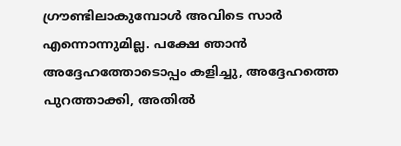ഗ്രൗണ്ടിലാകുമ്പോള്‍ അവിടെ സാര്‍ എന്നൊന്നുമില്ല. പക്ഷേ ഞാന്‍ അദ്ദേഹത്തോടൊപ്പം കളിച്ചു, അദ്ദേഹത്തെ പുറത്താക്കി, അതില്‍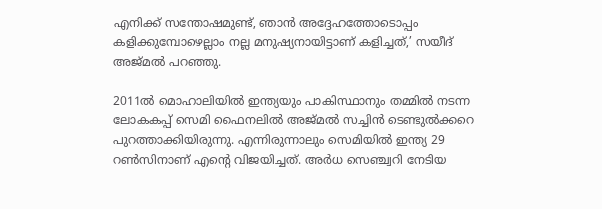എനിക്ക് സന്തോഷമുണ്ട്, ഞാന്‍ അദ്ദേഹത്തോടൊപ്പം കളിക്കുമ്പോഴെല്ലാം നല്ല മനുഷ്യനായിട്ടാണ് കളിച്ചത്,’ സയീദ് അജ്മല്‍ പറഞ്ഞു.

2011ല്‍ മൊഹാലിയില്‍ ഇന്ത്യയും പാകിസ്ഥാനും തമ്മില്‍ നടന്ന ലോകകപ്പ് സെമി ഫൈനലില്‍ അജ്മല്‍ സച്ചിന്‍ ടെണ്ടുല്‍ക്കറെ പുറത്താക്കിയിരുന്നു. എന്നിരുന്നാലും സെമിയില്‍ ഇന്ത്യ 29 റണ്‍സിനാണ് എന്റെ വിജയിച്ചത്. അര്‍ധ സെഞ്ച്വറി നേടിയ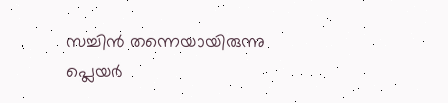സച്ചിന്‍ തന്നെയായിരുന്നു പ്ലെയര്‍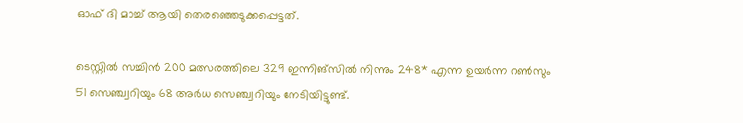ഓഫ് ദി മാച്ച് ആയി തെരഞ്ഞെടുക്കപ്പെട്ടത്.

ടെസ്റ്റില്‍ സച്ചിന്‍ 200 മത്സരത്തിലെ 329 ഇന്നിങ്‌സില്‍ നിന്നും 248* എന്ന ഉയര്‍ന്ന റണ്‍സും 51 സെഞ്ച്വറിയും 68 അര്‍ധ സെഞ്ച്വറിയും നേടിയിട്ടുണ്ട്.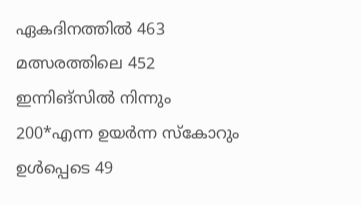ഏകദിനത്തില്‍ 463 മത്സരത്തിലെ 452 ഇന്നിങ്‌സില്‍ നിന്നും 200*എന്ന ഉയര്‍ന്ന സ്‌കോറും ഉള്‍പ്പെടെ 49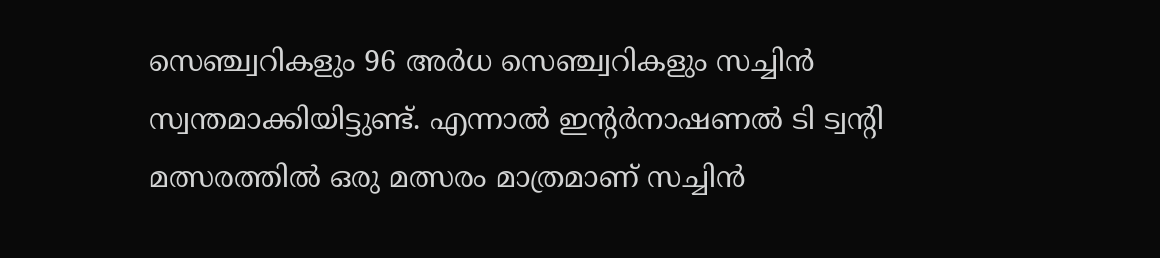സെഞ്ച്വറികളും 96 അര്‍ധ സെഞ്ച്വറികളും സച്ചിന്‍ സ്വന്തമാക്കിയിട്ടുണ്ട്. എന്നാല്‍ ഇന്റര്‍നാഷണല്‍ ടി ട്വന്റി മത്സരത്തില്‍ ഒരു മത്സരം മാത്രമാണ് സച്ചിന്‍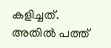കളിച്ചത്. അതില്‍ പത്ത്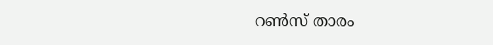റണ്‍സ് താരം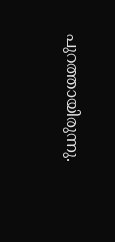പുറത്തായിരുന്നു.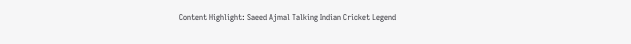Content Highlight: Saeed Ajmal Talking Indian Cricket Legend